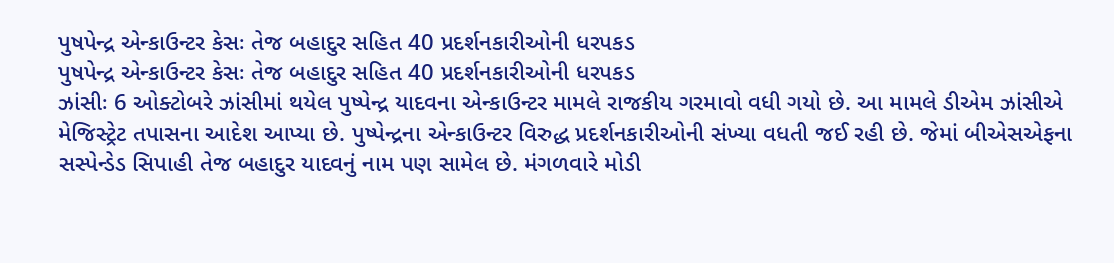પુષપેન્દ્ર એન્કાઉન્ટર કેસઃ તેજ બહાદુર સહિત 40 પ્રદર્શનકારીઓની ધરપકડ
પુષપેન્દ્ર એન્કાઉન્ટર કેસઃ તેજ બહાદુર સહિત 40 પ્રદર્શનકારીઓની ધરપકડ
ઝાંસીઃ 6 ઓક્ટોબરે ઝાંસીમાં થયેલ પુષ્પેન્દ્ર યાદવના એન્કાઉન્ટર મામલે રાજકીય ગરમાવો વધી ગયો છે. આ મામલે ડીએમ ઝાંસીએ મેજિસ્ટ્રેટ તપાસના આદેશ આપ્યા છે. પુષ્પેન્દ્રના એન્કાઉન્ટર વિરુદ્ધ પ્રદર્શનકારીઓની સંખ્યા વધતી જઈ રહી છે. જેમાં બીએસએફના સસ્પેન્ડેડ સિપાહી તેજ બહાદુર યાદવનું નામ પણ સામેલ છે. મંગળવારે મોડી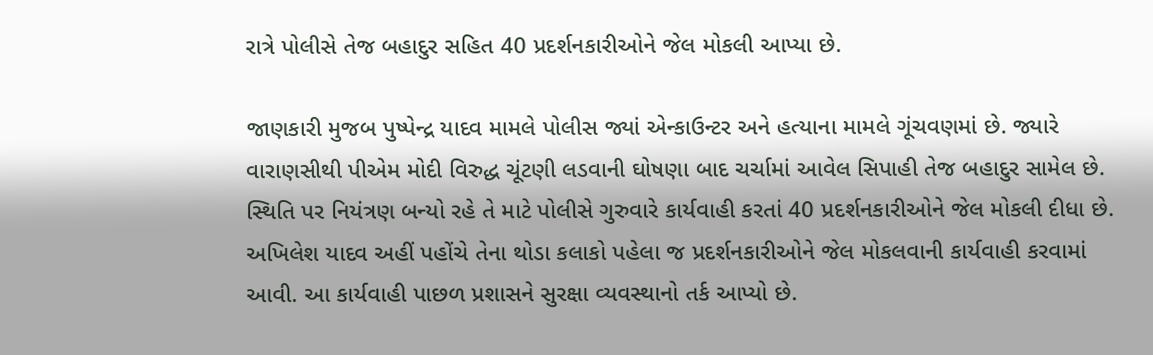રાત્રે પોલીસે તેજ બહાદુર સહિત 40 પ્રદર્શનકારીઓને જેલ મોકલી આપ્યા છે.

જાણકારી મુજબ પુષ્પેન્દ્ર યાદવ મામલે પોલીસ જ્યાં એન્કાઉન્ટર અને હત્યાના મામલે ગૂંચવણમાં છે. જ્યારે વારાણસીથી પીએમ મોદી વિરુદ્ધ ચૂંટણી લડવાની ઘોષણા બાદ ચર્ચામાં આવેલ સિપાહી તેજ બહાદુર સામેલ છે. સ્થિતિ પર નિયંત્રણ બન્યો રહે તે માટે પોલીસે ગુરુવારે કાર્યવાહી કરતાં 40 પ્રદર્શનકારીઓને જેલ મોકલી દીધા છે. અખિલેશ યાદવ અહીં પહોંચે તેના થોડા કલાકો પહેલા જ પ્રદર્શનકારીઓને જેલ મોકલવાની કાર્યવાહી કરવામાં આવી. આ કાર્યવાહી પાછળ પ્રશાસને સુરક્ષા વ્યવસ્થાનો તર્ક આપ્યો છે.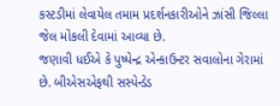કસ્ટડીમાં લેવાયેલ તમામ પ્રદર્શનકારીઓને ઝાંસી જિલ્લા જેલ મોકલી દેવામાં આવ્યા છે.
જણાવી ધઈએ કે પુષ્પેન્દ્ર એન્કાઉન્ટર સવાલોના ગેરામાં છે. બીએસએફથી સસ્પેન્ડેડ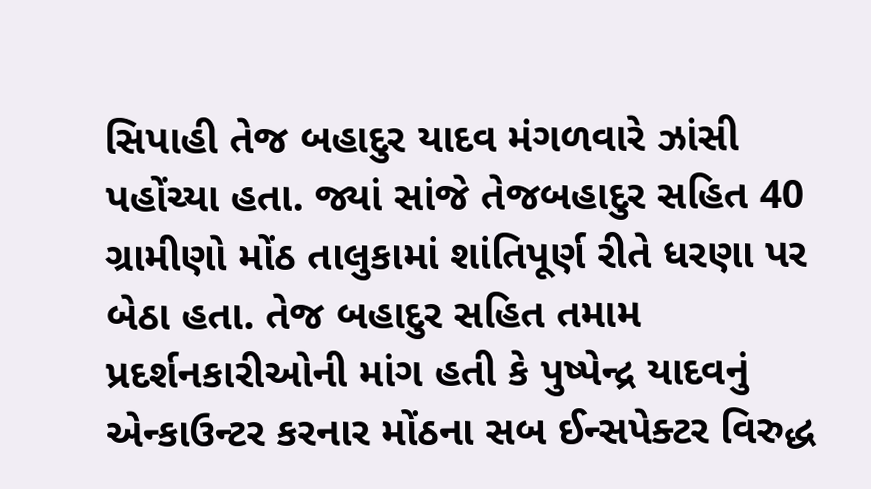સિપાહી તેજ બહાદુર યાદવ મંગળવારે ઝાંસી પહોંચ્યા હતા. જ્યાં સાંજે તેજબહાદુર સહિત 40 ગ્રામીણો મોંઠ તાલુકામાં શાંતિપૂર્ણ રીતે ધરણા પર બેઠા હતા. તેજ બહાદુર સહિત તમામ પ્રદર્શનકારીઓની માંગ હતી કે પુષ્પેન્દ્ર યાદવનું એન્કાઉન્ટર કરનાર મોંઠના સબ ઈન્સપેક્ટર વિરુદ્ધ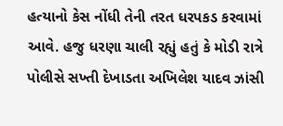હત્યાનો કેસ નોંધી તેની તરત ધરપકડ કરવામાં આવે. હજુ ધરણા ચાલી રહ્યું હતું કે મોડી રાત્રે પોલીસે સખ્તી દેખાડતા અખિલેશ યાદવ ઝાંસી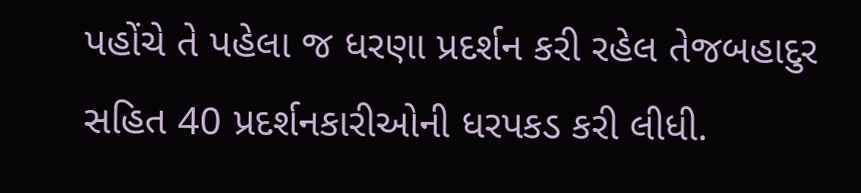પહોંચે તે પહેલા જ ધરણા પ્રદર્શન કરી રહેલ તેજબહાદુર સહિત 40 પ્રદર્શનકારીઓની ધરપકડ કરી લીધી.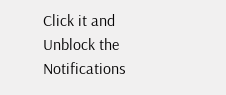Click it and Unblock the Notifications